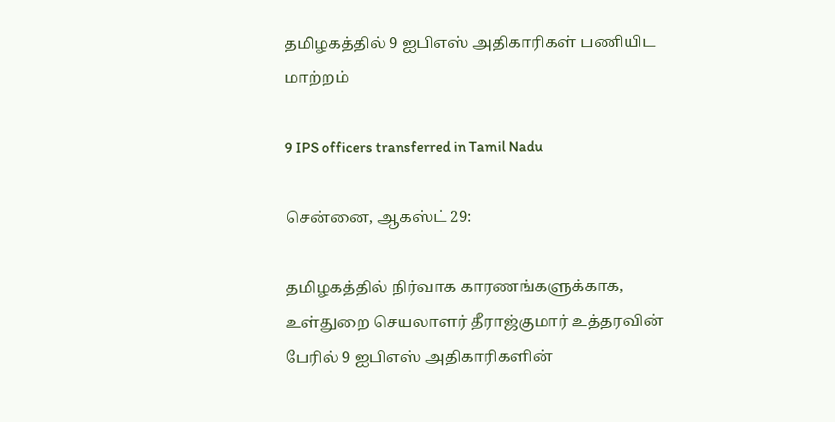தமிழகத்தில் 9 ஐபிஎஸ் அதிகாரிகள் பணியிட மாற்றம்

9 IPS officers transferred in Tamil Nadu

சென்னை, ஆகஸ்ட் 29:

தமிழகத்தில் நிர்வாக காரணங்களுக்காக, உள்துறை செயலாளர் தீராஜ்குமார் உத்தரவின் பேரில் 9 ஐபிஎஸ் அதிகாரிகளின்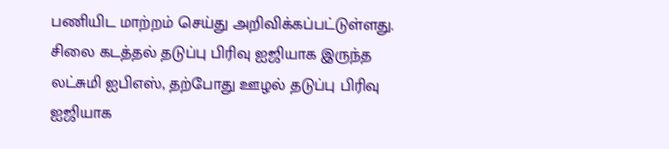பணியிட மாற்றம் செய்து அறிவிக்கப்பட்டுள்ளது. சிலை கடத்தல் தடுப்பு பிரிவு ஐஜியாக இருந்த லட்சுமி ஐபிஎஸ், தற்போது ஊழல் தடுப்பு பிரிவு ஐஜியாக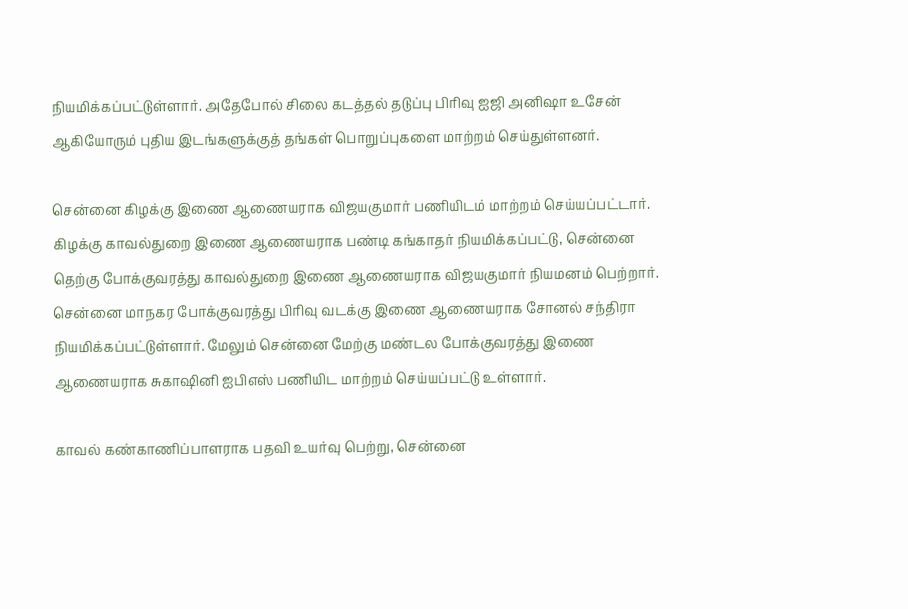நியமிக்கப்பட்டுள்ளார். அதேபோல் சிலை கடத்தல் தடுப்பு பிரிவு ஐஜி அனிஷா உசேன் ஆகியோரும் புதிய இடங்களுக்குத் தங்கள் பொறுப்புகளை மாற்றம் செய்துள்ளனர்.

சென்னை கிழக்கு இணை ஆணையராக விஜயகுமார் பணியிடம் மாற்றம் செய்யப்பட்டார். கிழக்கு காவல்துறை இணை ஆணையராக பண்டி கங்காதர் நியமிக்கப்பட்டு, சென்னை தெற்கு போக்குவரத்து காவல்துறை இணை ஆணையராக விஜயகுமார் நியமனம் பெற்றார். சென்னை மாநகர போக்குவரத்து பிரிவு வடக்கு இணை ஆணையராக சோனல் சந்திரா நியமிக்கப்பட்டுள்ளார். மேலும் சென்னை மேற்கு மண்டல போக்குவரத்து இணை ஆணையராக சுகாஷினி ஐபிஎஸ் பணியிட மாற்றம் செய்யப்பட்டு உள்ளார்.

காவல் கண்காணிப்பாளராக பதவி உயர்வு பெற்று, சென்னை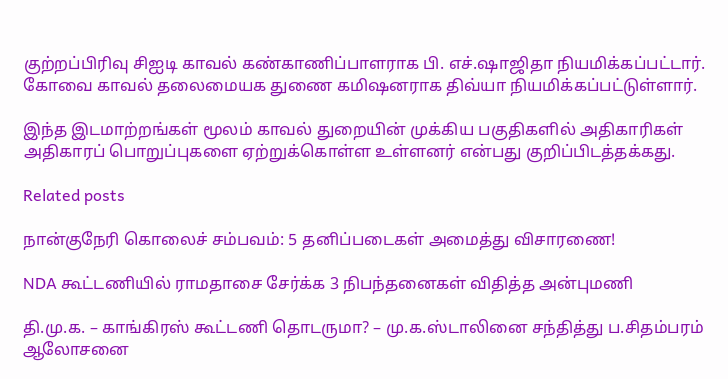குற்றப்பிரிவு சிஐடி காவல் கண்காணிப்பாளராக பி. எச்.ஷாஜிதா நியமிக்கப்பட்டார். கோவை காவல் தலைமையக துணை கமிஷனராக திவ்யா நியமிக்கப்பட்டுள்ளார்.

இந்த இடமாற்றங்கள் மூலம் காவல் துறையின் முக்கிய பகுதிகளில் அதிகாரிகள் அதிகாரப் பொறுப்புகளை ஏற்றுக்கொள்ள உள்ளனர் என்பது குறிப்பிடத்தக்கது.

Related posts

நான்குநேரி கொலைச் சம்பவம்: 5 தனிப்படைகள் அமைத்து விசாரணை!

NDA கூட்டணியில் ராமதாசை சேர்க்க 3 நிபந்தனைகள் விதித்த அன்புமணி

தி.மு.க. – காங்கிரஸ் கூட்டணி தொடருமா? – மு.க.ஸ்டாலினை சந்தித்து ப.சிதம்பரம் ஆலோசனை